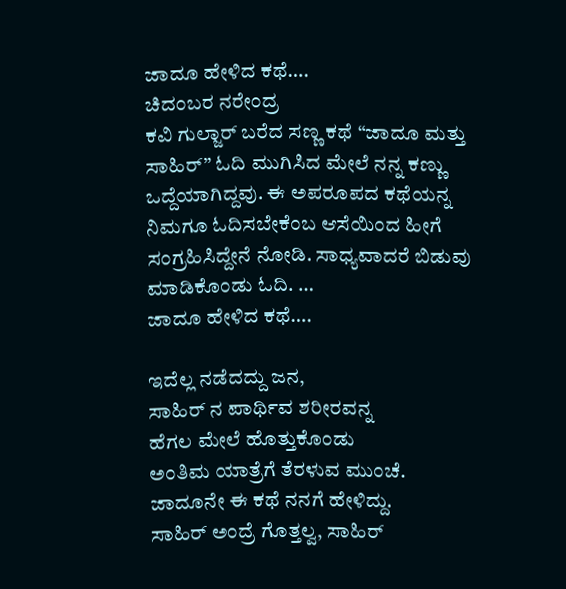ಜಾದೂ ಹೇಳಿದ ಕಥೆ….
ಚಿದಂಬರ ನರೇಂದ್ರ
ಕವಿ ಗುಲ್ಜಾರ್ ಬರೆದ ಸಣ್ಣ ಕಥೆ “ಜಾದೂ ಮತ್ತು ಸಾಹಿರ್” ಓದಿ ಮುಗಿಸಿದ ಮೇಲೆ ನನ್ನ ಕಣ್ಣು ಒದ್ದೆಯಾಗಿದ್ದವು. ಈ ಅಪರೂಪದ ಕಥೆಯನ್ನ ನಿಮಗೂ ಓದಿಸಬೇಕೆಂಬ ಆಸೆಯಿಂದ ಹೀಗೆ ಸಂಗ್ರಹಿಸಿದ್ದೇನೆ ನೋಡಿ. ಸಾಧ್ಯವಾದರೆ ಬಿಡುವು ಮಾಡಿಕೊಂಡು ಓದಿ. …
ಜಾದೂ ಹೇಳಿದ ಕಥೆ….

ಇದೆಲ್ಲ ನಡೆದದ್ದು ಜನ,
ಸಾಹಿರ್ ನ ಪಾರ್ಥಿವ ಶರೀರವನ್ನ
ಹೆಗಲ ಮೇಲೆ ಹೊತ್ತುಕೊಂಡು
ಅಂತಿಮ ಯಾತ್ರೆಗೆ ತೆರಳುವ ಮುಂಚೆ.
ಜಾದೂನೇ ಈ ಕಥೆ ನನಗೆ ಹೇಳಿದ್ದು.
ಸಾಹಿರ್ ಅಂದ್ರೆ ಗೊತ್ತಲ್ವ, ಸಾಹಿರ್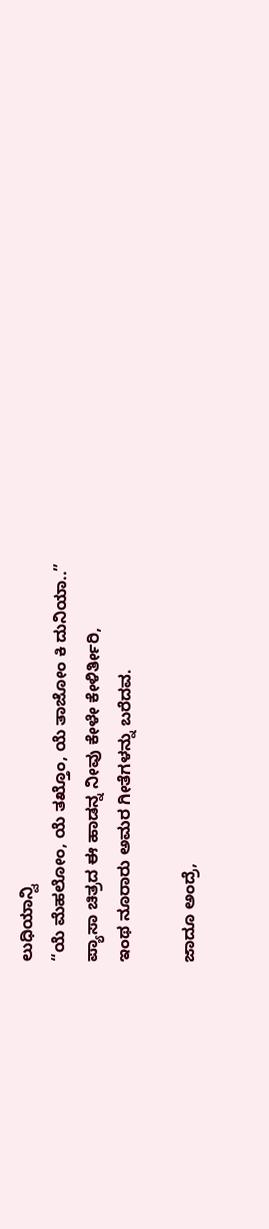ಲುಧಿಯಾನ್ವಿ
“ಯೆ ಮೆಹಲೋಂ, ಯೆ ತಖ್ತೊಂ, ಯೆ ತಾಜೋಂ ಕಿ ದುನಿಯಾ..”
ಪ್ಯಾಸಾ ಚಿತ್ರದ ಈ ಹಾಡನ್ನ ನೀವು ಕೇಳೇ ಕೇಳಿರ್ತೀರಿ,
ಇಂಥ ನೂರಾರು ಅಮರ ಗೀತೆಗಳನ್ನು ಬರೆದವ.

ಜಾದೂ ಅಂದ್ರೆ,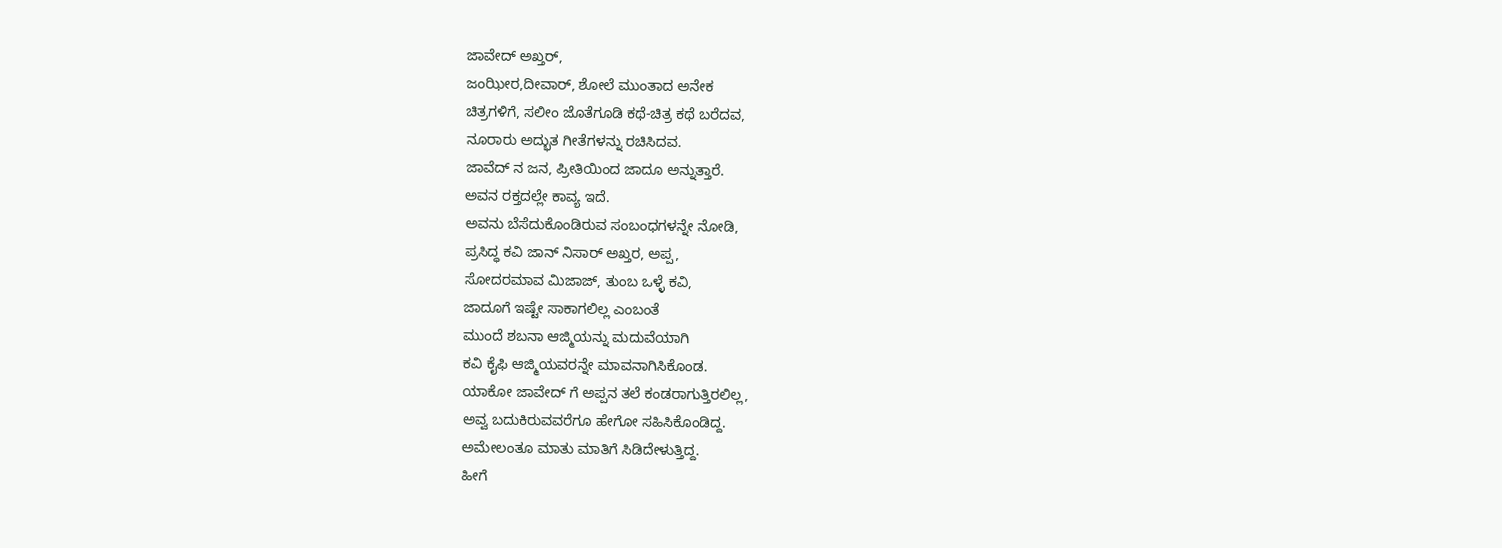ಜಾವೇದ್ ಅಖ್ತರ್,
ಜಂಝೀರ,ದೀವಾರ್, ಶೋಲೆ ಮುಂತಾದ ಅನೇಕ
ಚಿತ್ರಗಳಿಗೆ, ಸಲೀಂ ಜೊತೆಗೂಡಿ ಕಥೆ-ಚಿತ್ರ ಕಥೆ ಬರೆದವ,
ನೂರಾರು ಅದ್ಭುತ ಗೀತೆಗಳನ್ನು ರಚಿಸಿದವ.
ಜಾವೆದ್ ನ ಜನ, ಪ್ರೀತಿಯಿಂದ ಜಾದೂ ಅನ್ನುತ್ತಾರೆ.
ಅವನ ರಕ್ತದಲ್ಲೇ ಕಾವ್ಯ ಇದೆ.
ಅವನು ಬೆಸೆದುಕೊಂಡಿರುವ ಸಂಬಂಧಗಳನ್ನೇ ನೋಡಿ,
ಪ್ರಸಿದ್ಧ ಕವಿ ಜಾನ್ ನಿಸಾರ್ ಅಖ್ತರ, ಅಪ್ಪ,
ಸೋದರಮಾವ ಮಿಜಾಜ್, ತುಂಬ ಒಳ್ಳೆ ಕವಿ,
ಜಾದೂಗೆ ಇಷ್ಟೇ ಸಾಕಾಗಲಿಲ್ಲ ಎಂಬಂತೆ
ಮುಂದೆ ಶಬನಾ ಆಜ್ಮಿಯನ್ನು ಮದುವೆಯಾಗಿ
ಕವಿ ಕೈಫಿ ಆಜ್ಮಿಯವರನ್ನೇ ಮಾವನಾಗಿಸಿಕೊಂಡ.
ಯಾಕೋ ಜಾವೇದ್ ಗೆ ಅಪ್ಪನ ತಲೆ ಕಂಡರಾಗುತ್ತಿರಲಿಲ್ಲ,
ಅವ್ವ ಬದುಕಿರುವವರೆಗೂ ಹೇಗೋ ಸಹಿಸಿಕೊಂಡಿದ್ದ.
ಅಮೇಲಂತೂ ಮಾತು ಮಾತಿಗೆ ಸಿಡಿದೇಳುತ್ತಿದ್ದ.
ಹೀಗೆ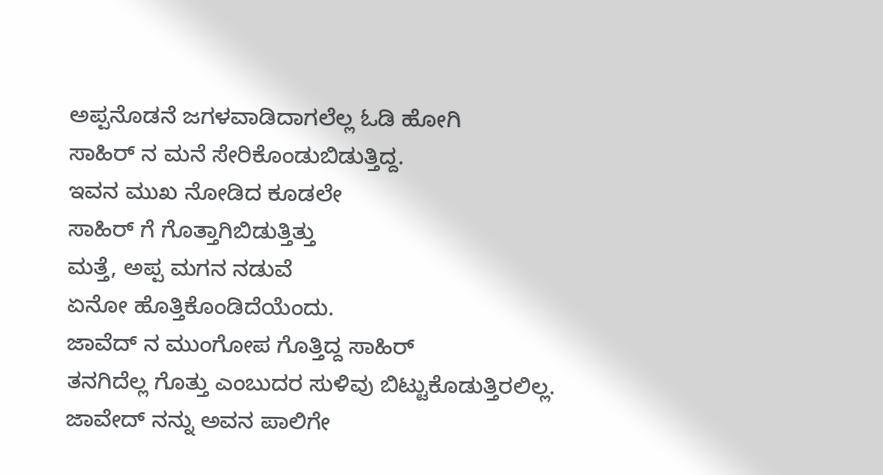ಅಪ್ಪನೊಡನೆ ಜಗಳವಾಡಿದಾಗಲೆಲ್ಲ ಓಡಿ ಹೋಗಿ
ಸಾಹಿರ್ ನ ಮನೆ ಸೇರಿಕೊಂಡುಬಿಡುತ್ತಿದ್ದ.
ಇವನ ಮುಖ ನೋಡಿದ ಕೂಡಲೇ
ಸಾಹಿರ್ ಗೆ ಗೊತ್ತಾಗಿಬಿಡುತ್ತಿತ್ತು
ಮತ್ತೆ, ಅಪ್ಪ ಮಗನ ನಡುವೆ
ಏನೋ ಹೊತ್ತಿಕೊಂಡಿದೆಯೆಂದು.
ಜಾವೆದ್ ನ ಮುಂಗೋಪ ಗೊತ್ತಿದ್ದ ಸಾಹಿರ್
ತನಗಿದೆಲ್ಲ ಗೊತ್ತು ಎಂಬುದರ ಸುಳಿವು ಬಿಟ್ಟುಕೊಡುತ್ತಿರಲಿಲ್ಲ.
ಜಾವೇದ್ ನನ್ನು ಅವನ ಪಾಲಿಗೇ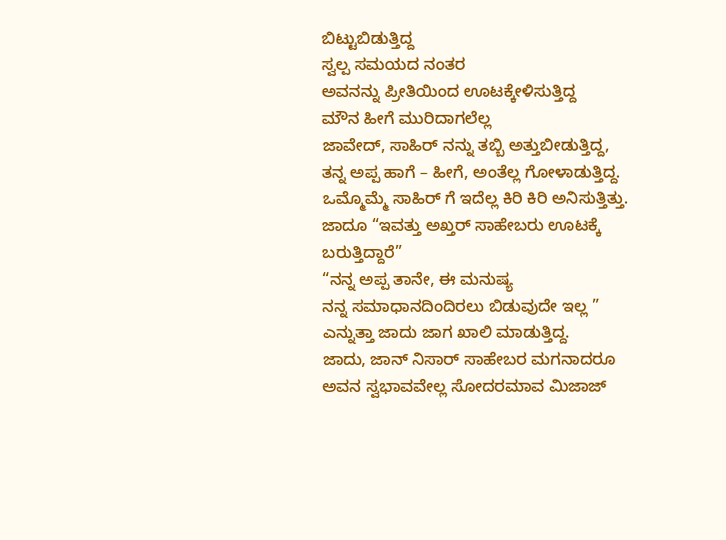ಬಿಟ್ಟುಬಿಡುತ್ತಿದ್ದ
ಸ್ವಲ್ಪ ಸಮಯದ ನಂತರ
ಅವನನ್ನು ಪ್ರೀತಿಯಿಂದ ಊಟಕ್ಕೇಳಿಸುತ್ತಿದ್ದ
ಮೌನ ಹೀಗೆ ಮುರಿದಾಗಲೆಲ್ಲ
ಜಾವೇದ್, ಸಾಹಿರ್ ನನ್ನು ತಬ್ಬಿ ಅತ್ತುಬೀಡುತ್ತಿದ್ದ,
ತನ್ನ ಅಪ್ಪ ಹಾಗೆ – ಹೀಗೆ, ಅಂತೆಲ್ಲ ಗೋಳಾಡುತ್ತಿದ್ದ.
ಒಮ್ಮೊಮ್ಮೆ ಸಾಹಿರ್ ಗೆ ಇದೆಲ್ಲ ಕಿರಿ ಕಿರಿ ಅನಿಸುತ್ತಿತ್ತು.
ಜಾದೂ “ಇವತ್ತು ಅಖ್ತರ್ ಸಾಹೇಬರು ಊಟಕ್ಕೆ ಬರುತ್ತಿದ್ದಾರೆ”
“ನನ್ನ ಅಪ್ಪ ತಾನೇ, ಈ ಮನುಷ್ಯ
ನನ್ನ ಸಮಾಧಾನದಿಂದಿರಲು ಬಿಡುವುದೇ ಇಲ್ಲ ”
ಎನ್ನುತ್ತಾ ಜಾದು ಜಾಗ ಖಾಲಿ ಮಾಡುತ್ತಿದ್ದ.
ಜಾದು, ಜಾನ್ ನಿಸಾರ್ ಸಾಹೇಬರ ಮಗನಾದರೂ
ಅವನ ಸ್ವಭಾವವೇಲ್ಲ ಸೋದರಮಾವ ಮಿಜಾಜ್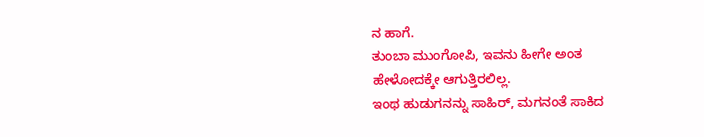ನ ಹಾಗೆ.
ತುಂಬಾ ಮುಂಗೋಪಿ, ಇವನು ಹೀಗೇ ಅಂತ
ಹೇಳೋದಕ್ಕೇ ಆಗುತ್ತಿರಲಿಲ್ಲ.
ಇಂಥ ಹುಡುಗನನ್ನು ಸಾಹಿರ್, ಮಗನಂತೆ ಸಾಕಿದ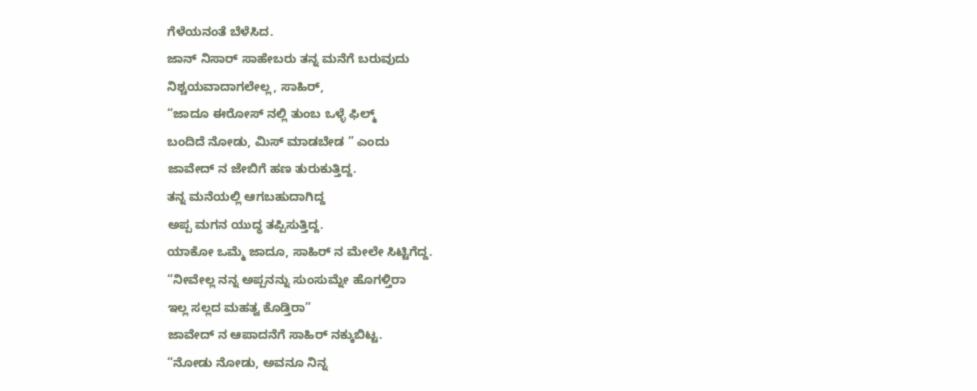ಗೆಳೆಯನಂತೆ ಬೆಳೆಸಿದ.
ಜಾನ್ ನಿಸಾರ್ ಸಾಹೇಬರು ತನ್ನ ಮನೆಗೆ ಬರುವುದು
ನಿಶ್ಚಯವಾದಾಗಲೇಲ್ಲ, ಸಾಹಿರ್,
“ಜಾದೂ ಈರೋಸ್ ನಲ್ಲಿ ತುಂಬ ಒಳ್ಳೆ ಫಿಲ್ಮ್
ಬಂದಿದೆ ನೋಡು, ಮಿಸ್ ಮಾಡಬೇಡ ” ಎಂದು
ಜಾವೇದ್ ನ ಜೇಬಿಗೆ ಹಣ ತುರುಕುತ್ತಿದ್ದ.
ತನ್ನ ಮನೆಯಲ್ಲಿ ಆಗಬಹುದಾಗಿದ್ದ
ಅಪ್ಪ ಮಗನ ಯುದ್ಧ ತಪ್ಪಿಸುತ್ತಿದ್ದ.
ಯಾಕೋ ಒಮ್ಮೆ ಜಾದೂ, ಸಾಹಿರ್ ನ ಮೇಲೇ ಸಿಟ್ಟಿಗೆದ್ದ.
“ನೀವೇಲ್ಲ ನನ್ನ ಅಪ್ಪನನ್ನು ಸುಂಸುಮ್ನೇ ಹೊಗಳ್ತಿರಾ
ಇಲ್ಲ ಸಲ್ಲದ ಮಹತ್ವ ಕೊಡ್ತಿರಾ”
ಜಾವೇದ್ ನ ಆಪಾದನೆಗೆ ಸಾಹಿರ್ ನಕ್ಕುಬಿಟ್ಟ.
“ನೋಡು ನೋಡು, ಅವನೂ ನಿನ್ನ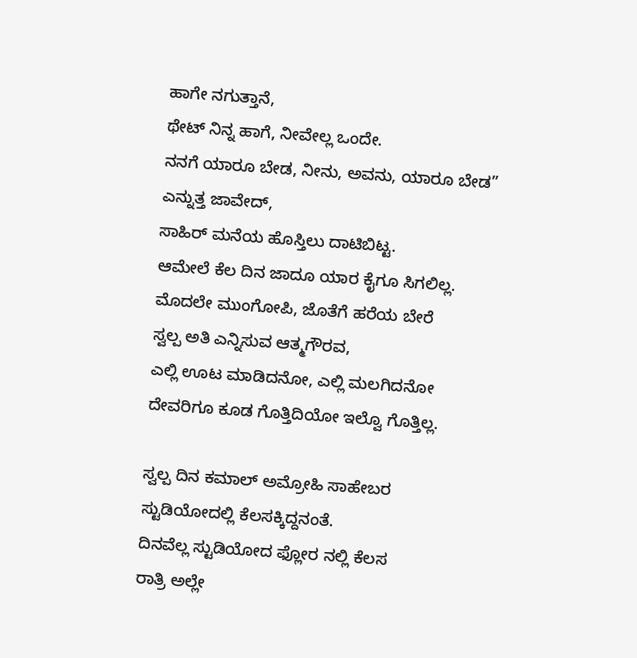ಹಾಗೇ ನಗುತ್ತಾನೆ,
ಥೇಟ್ ನಿನ್ನ ಹಾಗೆ, ನೀವೇಲ್ಲ ಒಂದೇ.
ನನಗೆ ಯಾರೂ ಬೇಡ, ನೀನು, ಅವನು, ಯಾರೂ ಬೇಡ”
ಎನ್ನುತ್ತ ಜಾವೇದ್,
ಸಾಹಿರ್ ಮನೆಯ ಹೊಸ್ತಿಲು ದಾಟಿಬಿಟ್ಟ.
ಆಮೇಲೆ ಕೆಲ ದಿನ ಜಾದೂ ಯಾರ ಕೈಗೂ ಸಿಗಲಿಲ್ಲ.
ಮೊದಲೇ ಮುಂಗೋಪಿ, ಜೊತೆಗೆ ಹರೆಯ ಬೇರೆ
ಸ್ವಲ್ಪ ಅತಿ ಎನ್ನಿಸುವ ಆತ್ಮಗೌರವ,
ಎಲ್ಲಿ ಊಟ ಮಾಡಿದನೋ, ಎಲ್ಲಿ ಮಲಗಿದನೋ
ದೇವರಿಗೂ ಕೂಡ ಗೊತ್ತಿದಿಯೋ ಇಲ್ವೊ ಗೊತ್ತಿಲ್ಲ.

ಸ್ವಲ್ಪ ದಿನ ಕಮಾಲ್ ಅಮ್ರೋಹಿ ಸಾಹೇಬರ
ಸ್ಟುಡಿಯೋದಲ್ಲಿ ಕೆಲಸಕ್ಕಿದ್ದನಂತೆ.
ದಿನವೆಲ್ಲ ಸ್ಟುಡಿಯೋದ ಫ್ಲೋರ ನಲ್ಲಿ ಕೆಲಸ
ರಾತ್ರಿ ಅಲ್ಲೇ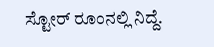ಸ್ಟೋರ್ ರೂಂನಲ್ಲಿ ನಿದ್ದೆ.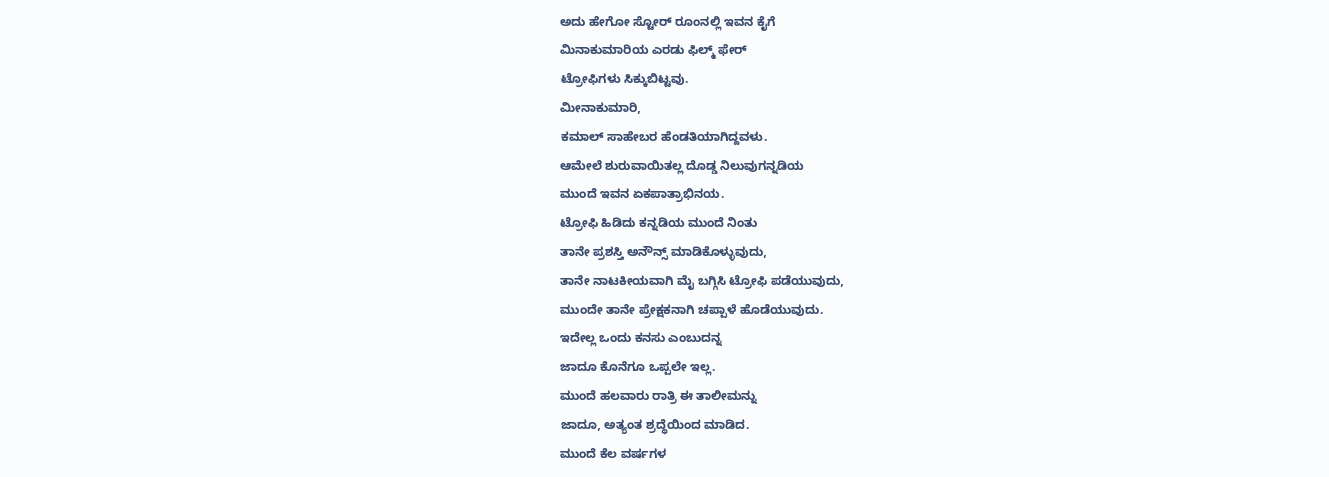ಅದು ಹೇಗೋ ಸ್ಟೋರ್ ರೂಂನಲ್ಲಿ ಇವನ ಕೈಗೆ
ಮಿನಾಕುಮಾರಿಯ ಎರಡು ಫಿಲ್ಮ್ ಫೇರ್
ಟ್ರೋಫಿಗಳು ಸಿಕ್ಕುಬಿಟ್ಟವು.
ಮೀನಾಕುಮಾರಿ,
ಕಮಾಲ್ ಸಾಹೇಬರ ಹೆಂಡತಿಯಾಗಿದ್ದವಳು.
ಆಮೇಲೆ ಶುರುವಾಯಿತಲ್ಲ ದೊಡ್ಡ ನಿಲುವುಗನ್ನಡಿಯ
ಮುಂದೆ ಇವನ ಏಕಪಾತ್ರಾಭಿನಯ.
ಟ್ರೋಫಿ ಹಿಡಿದು ಕನ್ನಡಿಯ ಮುಂದೆ ನಿಂತು
ತಾನೇ ಪ್ರಶಸ್ತಿ ಅನೌನ್ಸ್ ಮಾಡಿಕೊಳ್ಳುವುದು,
ತಾನೇ ನಾಟಕೀಯವಾಗಿ ಮೈ ಬಗ್ಗಿಸಿ ಟ್ರೋಫಿ ಪಡೆಯುವುದು,
ಮುಂದೇ ತಾನೇ ಪ್ರೇಕ್ಷಕನಾಗಿ ಚಪ್ಪಾಳೆ ಹೊಡೆಯುವುದು.
ಇದೇಲ್ಲ ಒಂದು ಕನಸು ಎಂಬುದನ್ನ
ಜಾದೂ ಕೊನೆಗೂ ಒಪ್ಪಲೇ ಇಲ್ಲ.
ಮುಂದೆ ಹಲವಾರು ರಾತ್ರಿ ಈ ತಾಲೀಮನ್ನು
ಜಾದೂ, ಅತ್ಯಂತ ಶ್ರದ್ಧೆಯಿಂದ ಮಾಡಿದ.
ಮುಂದೆ ಕೆಲ ವರ್ಷಗಳ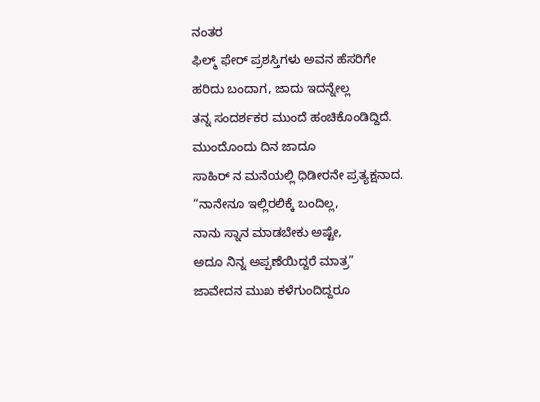ನಂತರ
ಫಿಲ್ಮ್ ಫೇರ್ ಪ್ರಶಸ್ತಿಗಳು ಅವನ ಹೆಸರಿಗೇ
ಹರಿದು ಬಂದಾಗ, ಜಾದು ಇದನ್ನೇಲ್ಲ
ತನ್ನ ಸಂದರ್ಶಕರ ಮುಂದೆ ಹಂಚಿಕೊಂಡಿದ್ದಿದೆ.
ಮುಂದೊಂದು ದಿನ ಜಾದೂ
ಸಾಹಿರ್ ನ ಮನೆಯಲ್ಲಿ ಧಿಡೀರನೇ ಪ್ರತ್ಯಕ್ಷನಾದ.
“ನಾನೇನೂ ಇಲ್ಲಿರಲಿಕ್ಕೆ ಬಂದಿಲ್ಲ,
ನಾನು ಸ್ನಾನ ಮಾಡಬೇಕು ಅಷ್ಟೇ,
ಅದೂ ನಿನ್ನ ಅಪ್ಪಣೆಯಿದ್ದರೆ ಮಾತ್ರ”
ಜಾವೇದನ ಮುಖ ಕಳೆಗುಂದಿದ್ದರೂ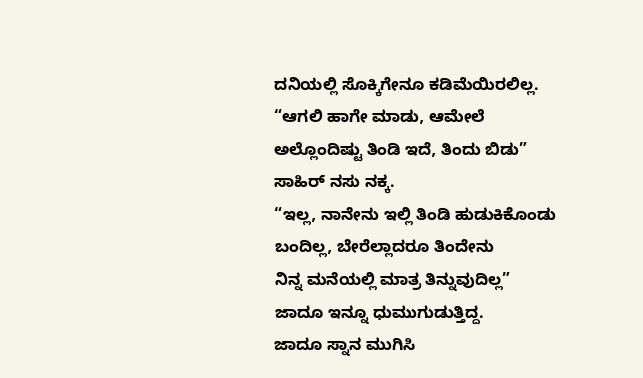ದನಿಯಲ್ಲಿ ಸೊಕ್ಕಿಗೇನೂ ಕಡಿಮೆಯಿರಲಿಲ್ಲ.
“ಆಗಲಿ ಹಾಗೇ ಮಾಡು, ಆಮೇಲೆ
ಅಲ್ಲೊಂದಿಷ್ಟು ತಿಂಡಿ ಇದೆ, ತಿಂದು ಬಿಡು”
ಸಾಹಿರ್ ನಸು ನಕ್ಕ.
“ಇಲ್ಲ, ನಾನೇನು ಇಲ್ಲಿ ತಿಂಡಿ ಹುಡುಕಿಕೊಂಡು
ಬಂದಿಲ್ಲ, ಬೇರೆಲ್ಲಾದರೂ ತಿಂದೇನು
ನಿನ್ನ ಮನೆಯಲ್ಲಿ ಮಾತ್ರ ತಿನ್ನುವುದಿಲ್ಲ”
ಜಾದೂ ಇನ್ನೂ ಧುಮುಗುಡುತ್ತಿದ್ದ.
ಜಾದೂ ಸ್ನಾನ ಮುಗಿಸಿ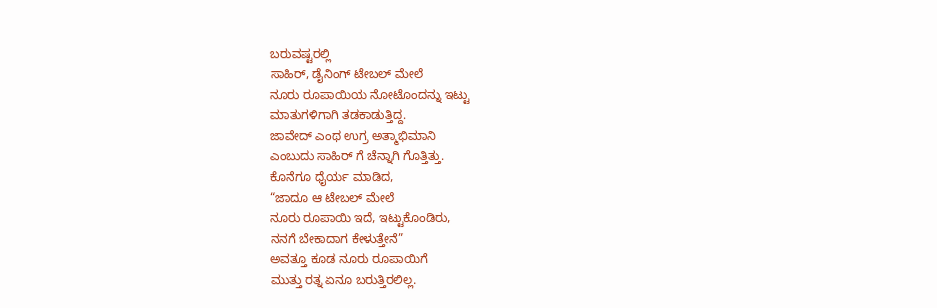ಬರುವಷ್ಟರಲ್ಲಿ
ಸಾಹಿರ್, ಡೈನಿಂಗ್ ಟೇಬಲ್ ಮೇಲೆ
ನೂರು ರೂಪಾಯಿಯ ನೋಟೊಂದನ್ನು ಇಟ್ಟು
ಮಾತುಗಳಿಗಾಗಿ ತಡಕಾಡುತ್ತಿದ್ದ.
ಜಾವೇದ್ ಎಂಥ ಉಗ್ರ ಅತ್ಮಾಭಿಮಾನಿ
ಎಂಬುದು ಸಾಹಿರ್ ಗೆ ಚೆನ್ನಾಗಿ ಗೊತ್ತಿತ್ತು.
ಕೊನೆಗೂ ಧೈರ್ಯ ಮಾಡಿದ,
“ಜಾದೂ ಆ ಟೇಬಲ್ ಮೇಲೆ
ನೂರು ರೂಪಾಯಿ ಇದೆ, ಇಟ್ಟುಕೊಂಡಿರು,
ನನಗೆ ಬೇಕಾದಾಗ ಕೇಳುತ್ತೇನೆ”
ಅವತ್ತೂ ಕೂಡ ನೂರು ರೂಪಾಯಿಗೆ
ಮುತ್ತು ರತ್ನ ಏನೂ ಬರುತ್ತಿರಲಿಲ್ಲ.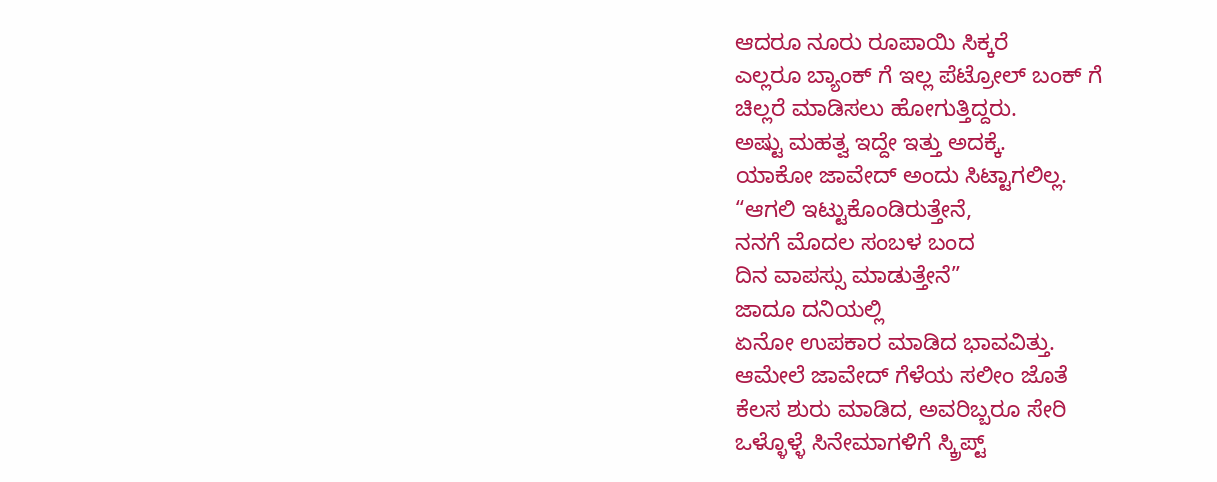ಆದರೂ ನೂರು ರೂಪಾಯಿ ಸಿಕ್ಕರೆ
ಎಲ್ಲರೂ ಬ್ಯಾಂಕ್ ಗೆ ಇಲ್ಲ ಪೆಟ್ರೋಲ್ ಬಂಕ್ ಗೆ
ಚಿಲ್ಲರೆ ಮಾಡಿಸಲು ಹೋಗುತ್ತಿದ್ದರು.
ಅಷ್ಟು ಮಹತ್ವ ಇದ್ದೇ ಇತ್ತು ಅದಕ್ಕೆ.
ಯಾಕೋ ಜಾವೇದ್ ಅಂದು ಸಿಟ್ಟಾಗಲಿಲ್ಲ.
“ಆಗಲಿ ಇಟ್ಟುಕೊಂಡಿರುತ್ತೇನೆ,
ನನಗೆ ಮೊದಲ ಸಂಬಳ ಬಂದ
ದಿನ ವಾಪಸ್ಸು ಮಾಡುತ್ತೇನೆ”
ಜಾದೂ ದನಿಯಲ್ಲಿ
ಏನೋ ಉಪಕಾರ ಮಾಡಿದ ಭಾವವಿತ್ತು.
ಆಮೇಲೆ ಜಾವೇದ್ ಗೆಳೆಯ ಸಲೀಂ ಜೊತೆ
ಕೆಲಸ ಶುರು ಮಾಡಿದ, ಅವರಿಬ್ಬರೂ ಸೇರಿ
ಒಳ್ಳೊಳ್ಳೆ ಸಿನೇಮಾಗಳಿಗೆ ಸ್ಕ್ರಿಪ್ಟ್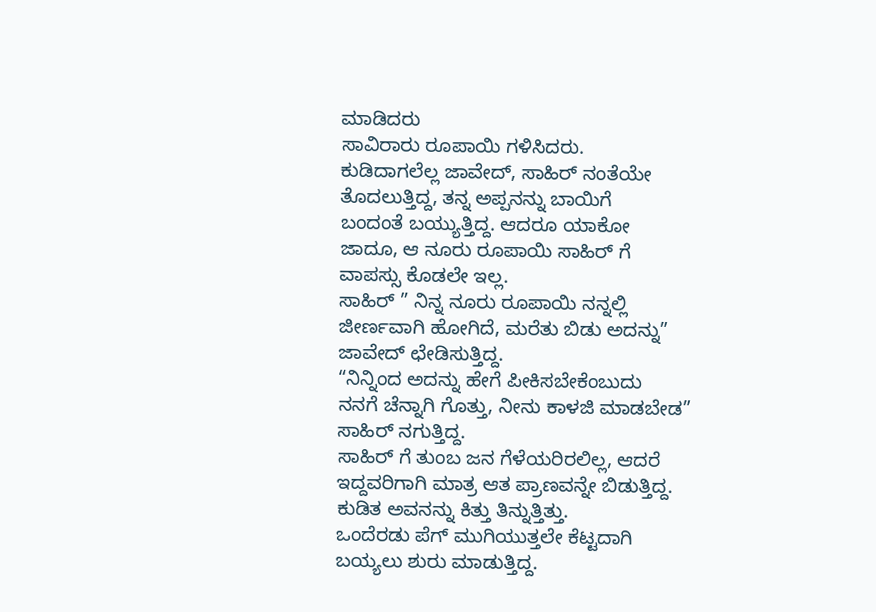ಮಾಡಿದರು
ಸಾವಿರಾರು ರೂಪಾಯಿ ಗಳಿಸಿದರು.
ಕುಡಿದಾಗಲೆಲ್ಲ ಜಾವೇದ್, ಸಾಹಿರ್ ನಂತೆಯೇ
ತೊದಲುತ್ತಿದ್ದ, ತನ್ನ ಅಪ್ಪನನ್ನು ಬಾಯಿಗೆ
ಬಂದಂತೆ ಬಯ್ಯುತ್ತಿದ್ದ. ಆದರೂ ಯಾಕೋ
ಜಾದೂ, ಆ ನೂರು ರೂಪಾಯಿ ಸಾಹಿರ್ ಗೆ
ವಾಪಸ್ಸು ಕೊಡಲೇ ಇಲ್ಲ.
ಸಾಹಿರ್ ” ನಿನ್ನ ನೂರು ರೂಪಾಯಿ ನನ್ನಲ್ಲಿ
ಜೀರ್ಣವಾಗಿ ಹೋಗಿದೆ, ಮರೆತು ಬಿಡು ಅದನ್ನು”
ಜಾವೇದ್ ಛೇಡಿಸುತ್ತಿದ್ದ.
“ನಿನ್ನಿಂದ ಅದನ್ನು ಹೇಗೆ ಪೀಕಿಸಬೇಕೆಂಬುದು
ನನಗೆ ಚೆನ್ನಾಗಿ ಗೊತ್ತು, ನೀನು ಕಾಳಜಿ ಮಾಡಬೇಡ”
ಸಾಹಿರ್ ನಗುತ್ತಿದ್ದ.
ಸಾಹಿರ್ ಗೆ ತುಂಬ ಜನ ಗೆಳೆಯರಿರಲಿಲ್ಲ, ಆದರೆ
ಇದ್ದವರಿಗಾಗಿ ಮಾತ್ರ ಆತ ಪ್ರಾಣವನ್ನೇ ಬಿಡುತ್ತಿದ್ದ.
ಕುಡಿತ ಅವನನ್ನು ಕಿತ್ತು ತಿನ್ನುತ್ತಿತ್ತು.
ಒಂದೆರಡು ಪೆಗ್ ಮುಗಿಯುತ್ತಲೇ ಕೆಟ್ಟದಾಗಿ
ಬಯ್ಯಲು ಶುರು ಮಾಡುತ್ತಿದ್ದ.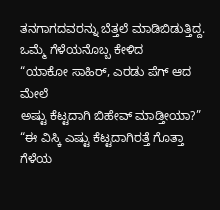ತನಗಾಗದವರನ್ನು ಬೆತ್ತಲೆ ಮಾಡಿಬಿಡುತ್ತಿದ್ದ.
ಒಮ್ಮೆ ಗೆಳೆಯನೊಬ್ಬ ಕೇಳಿದ
“ಯಾಕೋ ಸಾಹಿರ್, ಎರಡು ಪೆಗ್ ಆದ ಮೇಲೆ
ಅಷ್ಟು ಕೆಟ್ಟದಾಗಿ ಬಿಹೇವ್ ಮಾಡ್ತೀಯಾ?”
“ಈ ವಿಸ್ಕಿ ಎಷ್ಟು ಕೆಟ್ಟದಾಗಿರತ್ತೆ ಗೊತ್ತಾ ಗೆಳೆಯ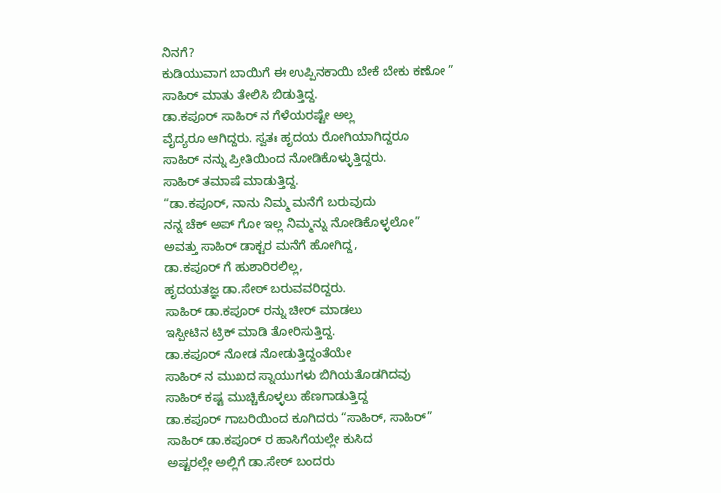ನಿನಗೆ?
ಕುಡಿಯುವಾಗ ಬಾಯಿಗೆ ಈ ಉಪ್ಪಿನಕಾಯಿ ಬೇಕೆ ಬೇಕು ಕಣೋ ”
ಸಾಹಿರ್ ಮಾತು ತೇಲಿಸಿ ಬಿಡುತ್ತಿದ್ದ.
ಡಾ.ಕಪೂರ್ ಸಾಹಿರ್ ನ ಗೆಳೆಯರಷ್ಟೇ ಅಲ್ಲ
ವೈದ್ಯರೂ ಆಗಿದ್ದರು. ಸ್ವತಃ ಹೃದಯ ರೋಗಿಯಾಗಿದ್ದರೂ
ಸಾಹಿರ್ ನನ್ನು ಪ್ರೀತಿಯಿಂದ ನೋಡಿಕೊಳ್ಳುತ್ತಿದ್ದರು.
ಸಾಹಿರ್ ತಮಾಷೆ ಮಾಡುತ್ತಿದ್ದ.
“ಡಾ.ಕಪೂರ್, ನಾನು ನಿಮ್ಮ ಮನೆಗೆ ಬರುವುದು
ನನ್ನ ಚೆಕ್ ಅಪ್ ಗೋ ಇಲ್ಲ ನಿಮ್ಮನ್ನು ನೋಡಿಕೊಳ್ಳಲೋ”
ಅವತ್ತು ಸಾಹಿರ್ ಡಾಕ್ಟರ ಮನೆಗೆ ಹೋಗಿದ್ದ,
ಡಾ.ಕಪೂರ್ ಗೆ ಹುಶಾರಿರಲಿಲ್ಲ,
ಹೃದಯತಜ್ಞ ಡಾ.ಸೇಠ್ ಬರುವವರಿದ್ದರು.
ಸಾಹಿರ್ ಡಾ.ಕಪೂರ್ ರನ್ನು ಚೀರ್ ಮಾಡಲು
ಇಸ್ಪೀಟಿನ ಟ್ರಿಕ್ ಮಾಡಿ ತೋರಿಸುತ್ತಿದ್ದ.
ಡಾ.ಕಪೂರ್ ನೋಡ ನೋಡುತ್ತಿದ್ದಂತೆಯೇ
ಸಾಹಿರ್ ನ ಮುಖದ ಸ್ನಾಯುಗಳು ಬಿಗಿಯತೊಡಗಿದವು
ಸಾಹಿರ್ ಕಷ್ಟ ಮುಚ್ಚಿಕೊಳ್ಳಲು ಹೆಣಗಾಡುತ್ತಿದ್ದ
ಡಾ.ಕಪೂರ್ ಗಾಬರಿಯಿಂದ ಕೂಗಿದರು “ಸಾಹಿರ್, ಸಾಹಿರ್”
ಸಾಹಿರ್ ಡಾ.ಕಪೂರ್ ರ ಹಾಸಿಗೆಯಲ್ಲೇ ಕುಸಿದ
ಅಷ್ಟರಲ್ಲೇ ಅಲ್ಲಿಗೆ ಡಾ.ಸೇಠ್ ಬಂದರು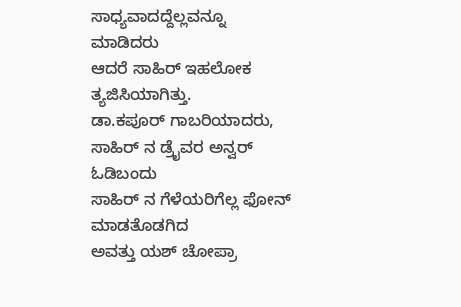ಸಾಧ್ಯವಾದದ್ದೆಲ್ಲವನ್ನೂ ಮಾಡಿದರು
ಆದರೆ ಸಾಹಿರ್ ಇಹಲೋಕ ತ್ಯಜಿಸಿಯಾಗಿತ್ತು.
ಡಾ.ಕಪೂರ್ ಗಾಬರಿಯಾದರು,
ಸಾಹಿರ್ ನ ಡ್ರೈವರ ಅನ್ವರ್ ಓಡಿಬಂದು
ಸಾಹಿರ್ ನ ಗೆಳೆಯರಿಗೆಲ್ಲ ಫೋನ್ ಮಾಡತೊಡಗಿದ
ಅವತ್ತು ಯಶ್ ಚೋಪ್ರಾ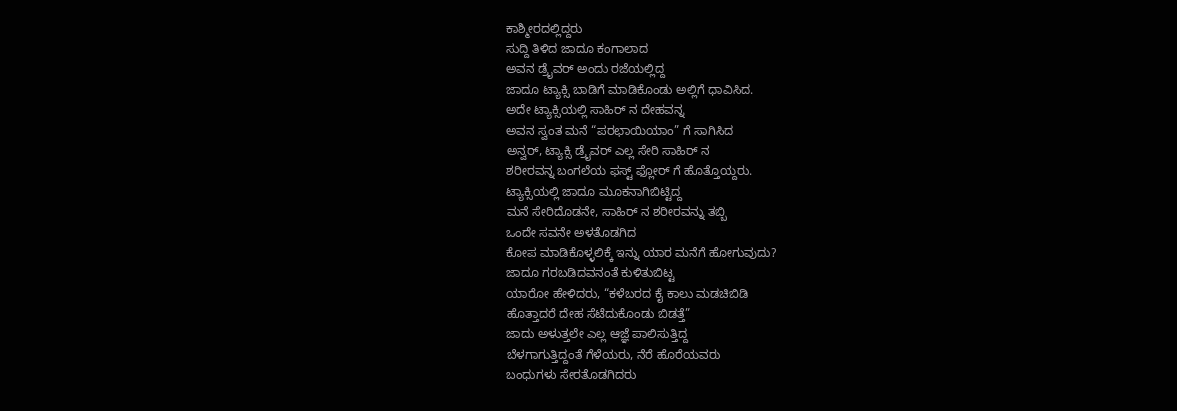ಕಾಶ್ಮೀರದಲ್ಲಿದ್ದರು
ಸುದ್ದಿ ತಿಳಿದ ಜಾದೂ ಕಂಗಾಲಾದ
ಅವನ ಡ್ರೈವರ್ ಅಂದು ರಜೆಯಲ್ಲಿದ್ದ
ಜಾದೂ ಟ್ಯಾಕ್ಸಿ ಬಾಡಿಗೆ ಮಾಡಿಕೊಂಡು ಅಲ್ಲಿಗೆ ಧಾವಿಸಿದ.
ಅದೇ ಟ್ಯಾಕ್ಸಿಯಲ್ಲಿ ಸಾಹಿರ್ ನ ದೇಹವನ್ನ
ಅವನ ಸ್ವಂತ ಮನೆ “ಪರಛಾಯಿಯಾಂ” ಗೆ ಸಾಗಿಸಿದ
ಅನ್ವರ್, ಟ್ಯಾಕ್ಸಿ ಡ್ರೈವರ್ ಎಲ್ಲ ಸೇರಿ ಸಾಹಿರ್ ನ
ಶರೀರವನ್ನ ಬಂಗಲೆಯ ಫಸ್ಟ್ ಫ್ಲೋರ್ ಗೆ ಹೊತ್ತೊಯ್ದರು.
ಟ್ಯಾಕ್ಸಿಯಲ್ಲಿ ಜಾದೂ ಮೂಕನಾಗಿಬಿಟ್ಟಿದ್ದ
ಮನೆ ಸೇರಿದೊಡನೇ, ಸಾಹಿರ್ ನ ಶರೀರವನ್ನು ತಬ್ಬಿ
ಒಂದೇ ಸವನೇ ಅಳತೊಡಗಿದ
ಕೋಪ ಮಾಡಿಕೊಳ್ಳಲಿಕ್ಕೆ ಇನ್ನು ಯಾರ ಮನೆಗೆ ಹೋಗುವುದು?
ಜಾದೂ ಗರಬಡಿದವನಂತೆ ಕುಳಿತುಬಿಟ್ಟ
ಯಾರೋ ಹೇಳಿದರು, “ಕಳೆಬರದ ಕೈ ಕಾಲು ಮಡಚಿಬಿಡಿ
ಹೊತ್ತಾದರೆ ದೇಹ ಸೆಟೆದುಕೊಂಡು ಬಿಡತ್ತೆ”
ಜಾದು ಅಳುತ್ತಲೇ ಎಲ್ಲ ಆಜ್ಞೆ ಪಾಲಿಸುತ್ತಿದ್ದ
ಬೆಳಗಾಗುತ್ತಿದ್ದಂತೆ ಗೆಳೆಯರು, ನೆರೆ ಹೊರೆಯವರು
ಬಂಧುಗಳು ಸೇರತೊಡಗಿದರು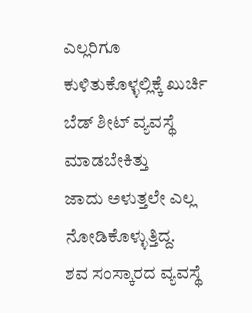ಎಲ್ಲರಿಗೂ ಕುಳಿತುಕೊಳ್ಳಲ್ಲಿಕ್ಕೆ ಖುರ್ಚಿ
ಬೆಡ್ ಶೀಟ್ ವ್ಯವಸ್ಥೆ ಮಾಡಬೇಕಿತ್ತು
ಜಾದು ಅಳುತ್ತಲೇ ಎಲ್ಲ ನೋಡಿಕೊಳ್ಳುತ್ತಿದ್ದ.
ಶವ ಸಂಸ್ಕಾರದ ವ್ಯವಸ್ಥೆ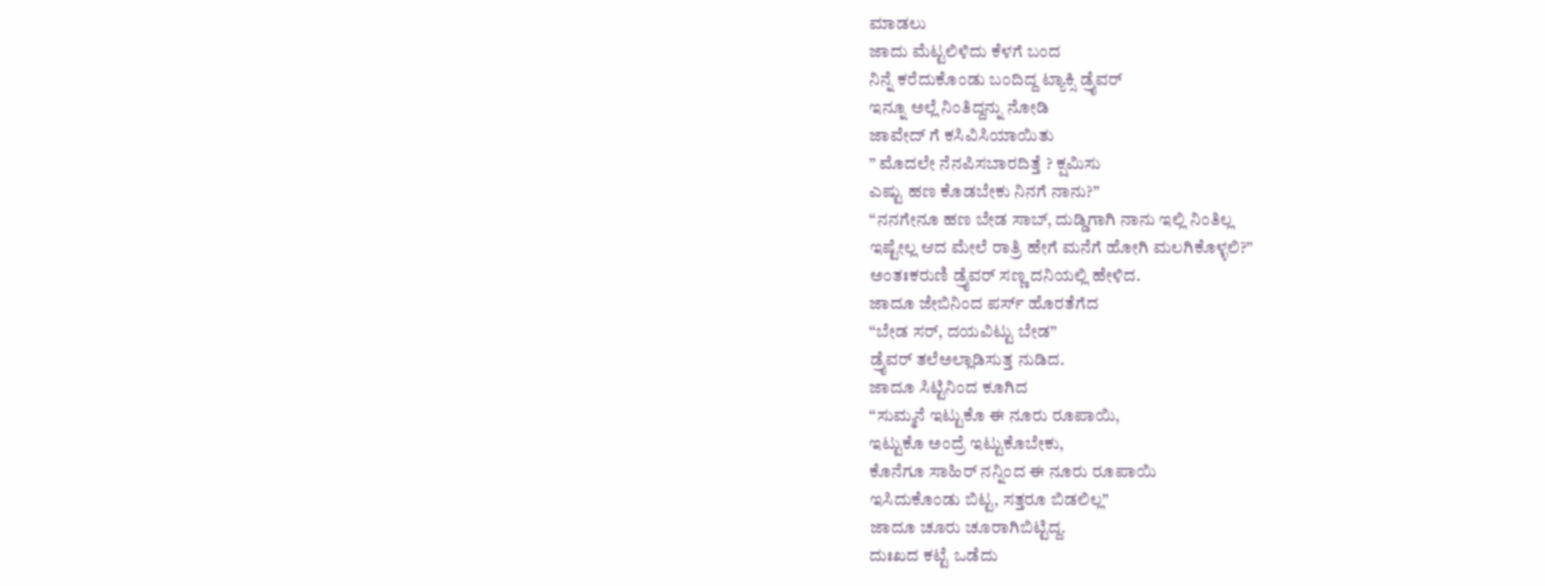ಮಾಡಲು
ಜಾದು ಮೆಟ್ಟಲಿಳಿದು ಕೆಳಗೆ ಬಂದ
ನಿನ್ನೆ ಕರೆದುಕೊಂಡು ಬಂದಿದ್ದ ಟ್ಯಾಕ್ಸಿ ಡ್ರೈವರ್
ಇನ್ನೂ ಅಲ್ಲೆ ನಿಂತಿದ್ದನ್ನು ನೋಡಿ
ಜಾವೇದ್ ಗೆ ಕಸಿವಿಸಿಯಾಯಿತು
” ಮೊದಲೇ ನೆನಪಿಸಬಾರದಿತ್ತೆ ? ಕ್ಷಮಿಸು
ಎಷ್ಟು ಹಣ ಕೊಡಬೇಕು ನಿನಗೆ ನಾನು?”
“ನನಗೇನೂ ಹಣ ಬೇಡ ಸಾಬ್, ದುಡ್ಡಿಗಾಗಿ ನಾನು ಇಲ್ಲಿ ನಿಂತಿಲ್ಲ
ಇಷ್ಟೇಲ್ಲ ಆದ ಮೇಲೆ ರಾತ್ರಿ ಹೇಗೆ ಮನೆಗೆ ಹೋಗಿ ಮಲಗಿಕೊಳ್ಳಲಿ?”
ಅಂತಃಕರುಣಿ ಡ್ರೈವರ್ ಸಣ್ಣ ದನಿಯಲ್ಲಿ ಹೇಳಿದ.
ಜಾದೂ ಜೇಬಿನಿಂದ ಪರ್ಸ್ ಹೊರತೆಗೆದ
“ಬೇಡ ಸರ್, ದಯವಿಟ್ಟು ಬೇಡ”
ಡ್ರೈವರ್ ತಲೆಅಲ್ಲಾಡಿಸುತ್ತ ನುಡಿದ.
ಜಾದೂ ಸಿಟ್ಟಿನಿಂದ ಕೂಗಿದ
“ಸುಮ್ಮನೆ ಇಟ್ಟುಕೊ ಈ ನೂರು ರೂಪಾಯಿ,
ಇಟ್ಟುಕೊ ಅಂದ್ರೆ ಇಟ್ಟುಕೊಬೇಕು,
ಕೊನೆಗೂ ಸಾಹಿರ್ ನನ್ನಿಂದ ಈ ನೂರು ರೂಪಾಯಿ
ಇಸಿದುಕೊಂಡು ಬಿಟ್ಟ, ಸತ್ತರೂ ಬಿಡಲಿಲ್ಲ”
ಜಾದೂ ಚೂರು ಚೂರಾಗಿಬಿಟ್ಟಿದ್ದ.
ದುಃಖದ ಕಟ್ಟೆ ಒಡೆದು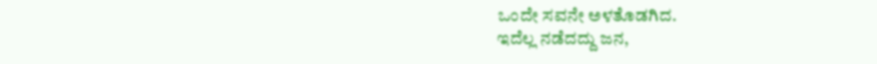ಒಂದೇ ಸವನೇ ಅಳತೊಡಗಿದ.
ಇದೆಲ್ಲ ನಡೆದದ್ದು ಜನ,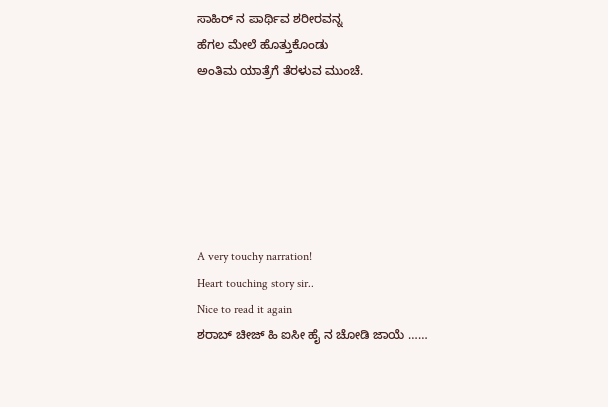ಸಾಹಿರ್ ನ ಪಾರ್ಥಿವ ಶರೀರವನ್ನ
ಹೆಗಲ ಮೇಲೆ ಹೊತ್ತುಕೊಂಡು
ಅಂತಿಮ ಯಾತ್ರೆಗೆ ತೆರಳುವ ಮುಂಚೆ.






A very touchy narration!
Heart touching story sir..
Nice to read it again
ಶರಾಬ್ ಚೀಜ್ ಹಿ ಐಸೀ ಹೈ ನ ಚೋಡಿ ಜಾಯೆ ……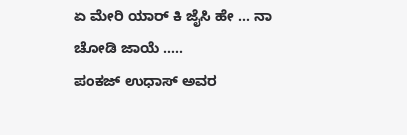ಏ ಮೇರಿ ಯಾರ್ ಕಿ ಜೈಸಿ ಹೇ … ನಾ ಚೋಡಿ ಜಾಯೆ …..
ಪಂಕಜ್ ಉಧಾಸ್ ಅವರ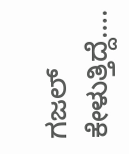ಗಜಲ್ ಕೇಳುತ್ತಿದ್ದೆ….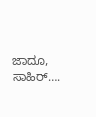ಜಾದೂ, ಸಾಹಿರ್….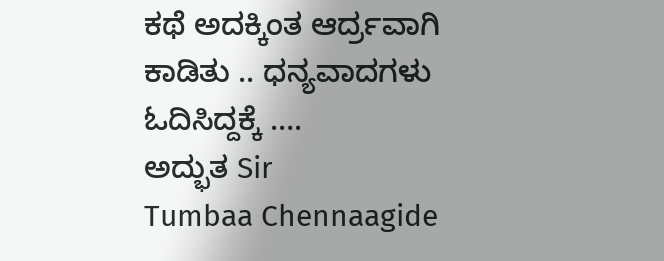ಕಥೆ ಅದಕ್ಕಿಂತ ಆರ್ದ್ರವಾಗಿ ಕಾಡಿತು .. ಧನ್ಯವಾದಗಳು ಓದಿಸಿದ್ದಕ್ಕೆ ….
ಅದ್ಭುತ Sir
Tumbaa Chennaagide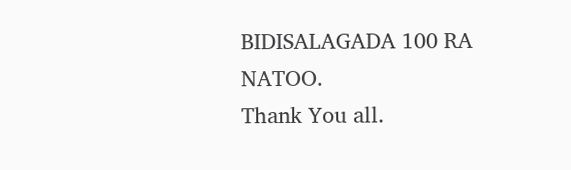BIDISALAGADA 100 RA NATOO.
Thank You all.